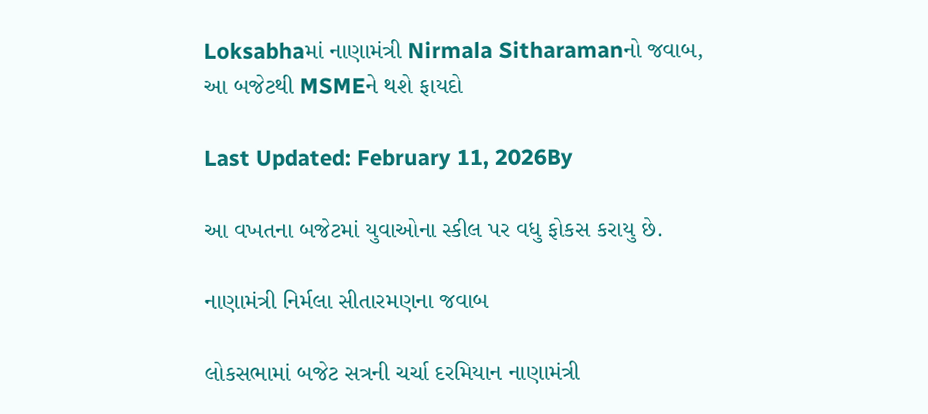Loksabhaમાં નાણામંત્રી Nirmala Sitharamanનો જવાબ, આ બજેટથી MSMEને થશે ફાયદો

Last Updated: February 11, 2026By

આ વખતના બજેટમાં યુવાઓના સ્કીલ પર વધુ ફોકસ કરાયુ છે.

નાણામંત્રી નિર્મલા સીતારમણના જવાબ

લોકસભામાં બજેટ સત્રની ચર્ચા દરમિયાન નાણામંત્રી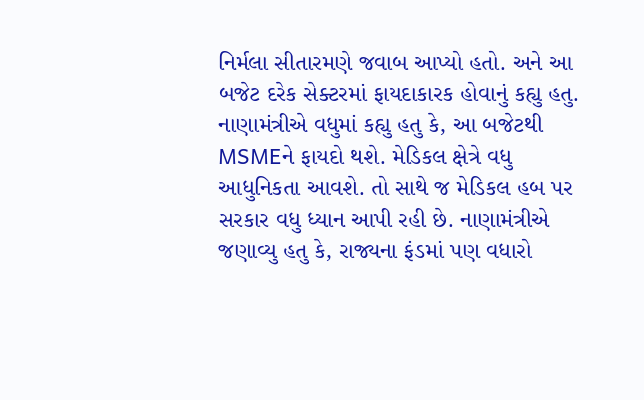નિર્મલા સીતારમણે જવાબ આપ્યો હતો. અને આ બજેટ દરેક સેક્ટરમાં ફાયદાકારક હોવાનું કહ્યુ હતુ. નાણામંત્રીએ વધુમાં કહ્યુ હતુ કે, આ બજેટથી MSMEને ફાયદો થશે. મેડિકલ ક્ષેત્રે વધુ આધુનિકતા આવશે. તો સાથે જ મેડિકલ હબ પર સરકાર વધુ ધ્યાન આપી રહી છે. નાણામંત્રીએ જણાવ્યુ હતુ કે, રાજ્યના ફંડમાં પણ વધારો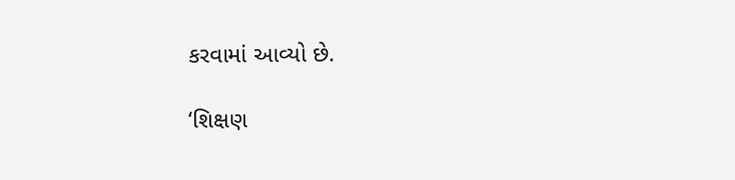કરવામાં આવ્યો છે.

‘શિક્ષણ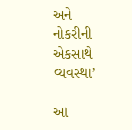અને નોકરીની એકસાથે વ્યવસ્થા’

આ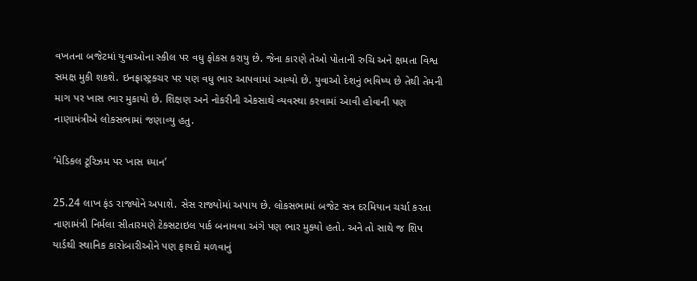વખતના બજેટમાં યુવાઓના સ્કીલ પર વધુ ફોકસ કરાયુ છે. જેના કારણે તેઓ પોતાની રુચિ અને ક્ષમતા વિશ્વ સમક્ષ મુકી શકશે. ઇનફ્રાસ્ટ્રક્ચર પર પણ વધુ ભાર આપવામાં આવ્યો છે. યુવાઓ દેશનું ભવિષ્ય છે તેથી તેમની માગ પર ખાસ ભાર મુકાયો છે. શિક્ષણ અને નોકરીની એકસાથે વ્યવસ્થા કરવામાં આવી હોવાની પણ નાણામંત્રીએ લોકસભામાં જણાવ્યુ હતુ.

‘મેડિકલ ટૂરિઝમ પર ખાસ ધ્યાન’

25.24 લાખ ફંડ રાજ્યોને અપાશે. સેસ રાજ્યોમાં અપાય છે. લોકસભામાં બજેટ સત્ર દરમિયાન ચર્ચા કરતા નાણામંત્રી નિર્મલા સીતારમણે ટેક્સટાઇલ પાર્ક બનાવવા અંગે પણ ભાર મુક્યો હતો. અને તો સાથે જ શિપ યાર્ડથી સ્થાનિક કારોબારીઓને પણ ફાયદો મળવાનું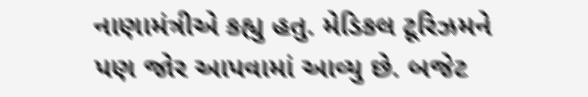નાણામંત્રીએ કહ્યુ હતુ. મેડિકલ ટૂરિઝમને પણ જોર આપવામાં આવ્યુ છે. બજેટ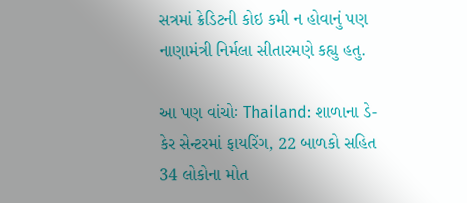સત્રમાં ક્રેડિટની કોઇ કમી ન હોવાનું પણ નાણામંત્રી નિર્મલા સીતારમણે કહ્યુ હતુ.

આ પણ વાંચોઃ Thailand: શાળાના ડે-કેર સેન્ટરમાં ફાયરિંગ, 22 બાળકો સહિત 34 લોકોના મોત